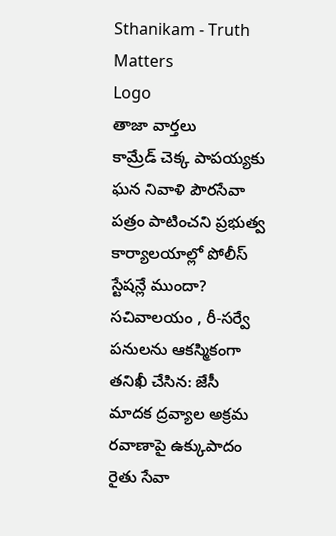Sthanikam - Truth Matters
Logo
తాజా వార్తలు
కామ్రేడ్ చెక్క పాపయ్యకు ఘన నివాళి పౌరసేవా పత్రం పాటించని ప్రభుత్వ కార్యాలయాల్లో పోలీస్ స్టేషన్లే ముందా? సచివాలయం , రీ-సర్వే పనులను ఆకస్మికంగా తనిఖీ చేసిన: జేసీ మాదక ద్రవ్యాల అక్రమ రవాణాపై ఉక్కుపాదం రైతు సేవా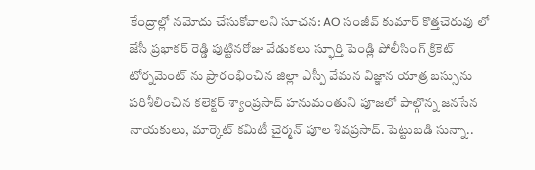కేంద్రాల్లో నమోదు చేసుకోవాలని సూచన: AO సంజీవ్ కుమార్ కొత్తచెరువు లో జేసీ ప్రభాకర్ రెడ్డి పుట్టినరోజు వేడుకలు స్ఫూర్తి పెండ్లి పోలీసింగ్ క్రికెట్ టోర్నమెంట్ ను ప్రారంభించిన జిల్లా ఎస్పీ వేమన విజ్ఞాన యాత్ర బస్సును పరిశీలించిన కలెక్టర్ శ్యాంప్రసాద్ హనుమంతుని పూజలో పాల్గొన్న జనసేన నాయకులు, మార్కెట్ కమిటీ చైర్మన్ పూల శివప్రసాద్. పెట్టుబడి సున్నా..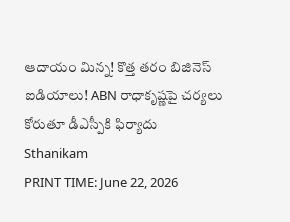ఆదాయం మిన్న! కొత్త తరం బిజినెస్ ఐడియాలు! ABN రాధాకృష్ణపై చర్యలు కోరుతూ డీఎస్పీకి ఫిర్యాదు
Sthanikam
PRINT TIME: June 22, 2026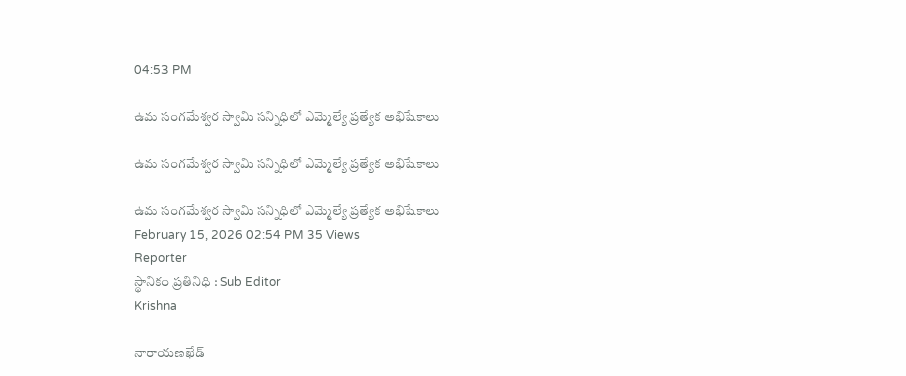04:53 PM

ఉమ సంగమేశ్వర స్వామి సన్నిధిలో ఎమ్మెల్యే ప్రత్యేక అభిషేకాలు

ఉమ సంగమేశ్వర స్వామి సన్నిధిలో ఎమ్మెల్యే ప్రత్యేక అభిషేకాలు

ఉమ సంగమేశ్వర స్వామి సన్నిధిలో ఎమ్మెల్యే ప్రత్యేక అభిషేకాలు
February 15, 2026 02:54 PM 35 Views
Reporter
స్థానికం ప్రతినిధి : Sub Editor
Krishna

నారాయణఖేడ్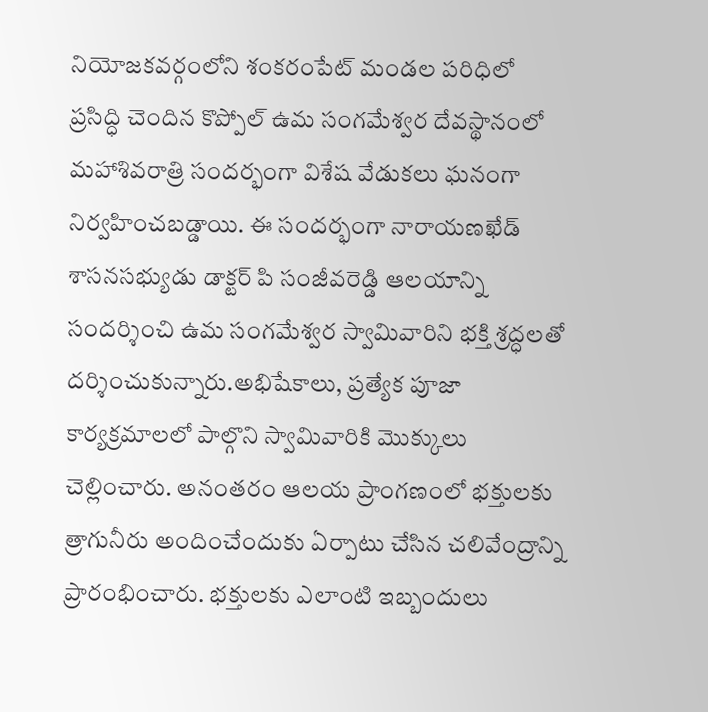నియోజకవర్గంలోని శంకరంపేట్ మండల పరిధిలో ప్రసిద్ధి చెందిన కొప్పోల్ ఉమ సంగమేశ్వర దేవస్థానంలో మహాశివరాత్రి సందర్భంగా విశేష వేడుకలు ఘనంగా నిర్వహించబడ్డాయి. ఈ సందర్భంగా నారాయణఖేడ్ శాసనసభ్యుడు డాక్టర్ పి సంజీవరెడ్డి ఆలయాన్ని సందర్శించి ఉమ సంగమేశ్వర స్వామివారిని భక్తి శ్రద్ధలతో దర్శించుకున్నారు.అభిషేకాలు, ప్రత్యేక పూజా కార్యక్రమాలలో పాల్గొని స్వామివారికి మొక్కులు చెల్లించారు. అనంతరం ఆలయ ప్రాంగణంలో భక్తులకు త్రాగునీరు అందించేందుకు ఏర్పాటు చేసిన చలివేంద్రాన్ని ప్రారంభించారు. భక్తులకు ఎలాంటి ఇబ్బందులు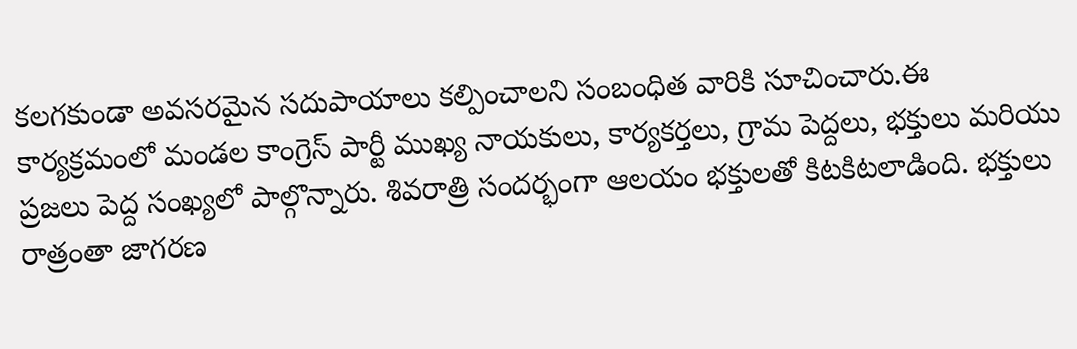కలగకుండా అవసరమైన సదుపాయాలు కల్పించాలని సంబంధిత వారికి సూచించారు.ఈ కార్యక్రమంలో మండల కాంగ్రెస్ పార్టీ ముఖ్య నాయకులు, కార్యకర్తలు, గ్రామ పెద్దలు, భక్తులు మరియు ప్రజలు పెద్ద సంఖ్యలో పాల్గొన్నారు. శివరాత్రి సందర్భంగా ఆలయం భక్తులతో కిటకిటలాడింది. భక్తులు రాత్రంతా జాగరణ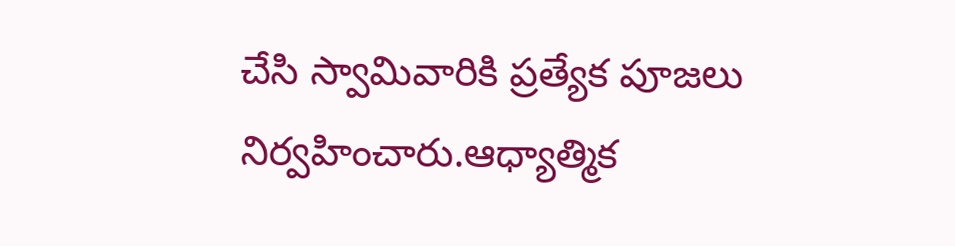చేసి స్వామివారికి ప్రత్యేక పూజలు నిర్వహించారు.ఆధ్యాత్మిక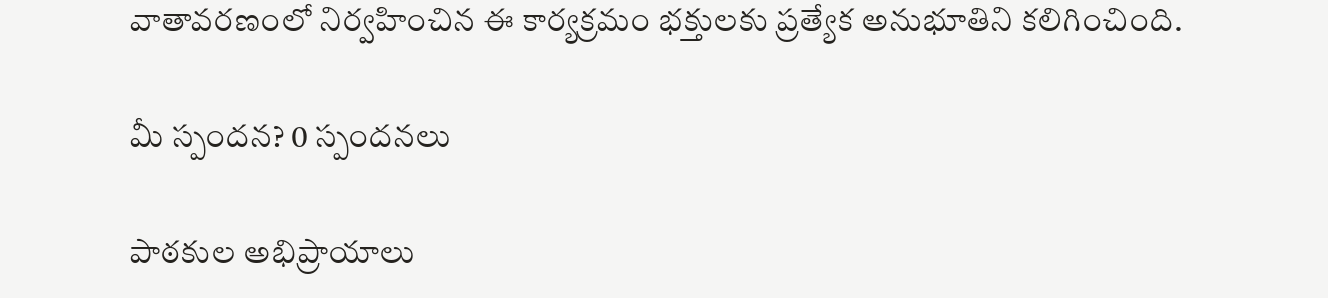వాతావరణంలో నిర్వహించిన ఈ కార్యక్రమం భక్తులకు ప్రత్యేక అనుభూతిని కలిగించింది.

మీ స్పందన? 0 స్పందనలు

పాఠకుల అభిప్రాయాలు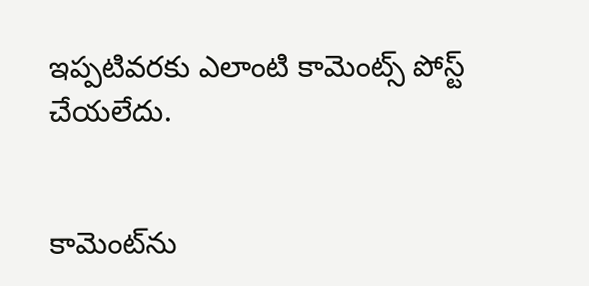ఇప్పటివరకు ఎలాంటి కామెంట్స్ పోస్ట్ చేయలేదు.


కామెంట్‌ను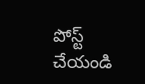పోస్ట్ చేయండి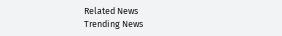Related News
Trending News